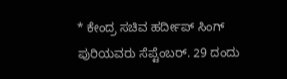* ಕೇಂದ್ರ ಸಚಿವ ಹರ್ದೀಪ್ ಸಿಂಗ್ ಪುರಿಯವರು ಸೆಪ್ಟೆಂಬರ್. 29 ದಂದು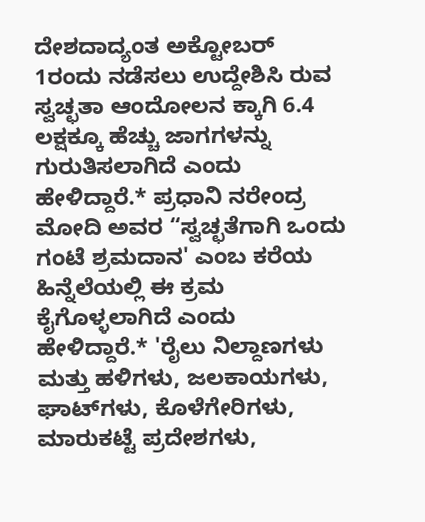ದೇಶದಾದ್ಯಂತ ಅಕ್ಟೋಬರ್ 1ರಂದು ನಡೆಸಲು ಉದ್ದೇಶಿಸಿ ರುವ ಸ್ವಚ್ಛತಾ ಆಂದೋಲನ ಕ್ಕಾಗಿ 6.4 ಲಕ್ಷಕ್ಕೂ ಹೆಚ್ಚು ಜಾಗಗಳನ್ನು ಗುರುತಿಸಲಾಗಿದೆ ಎಂದು ಹೇಳಿದ್ದಾರೆ.* ಪ್ರಧಾನಿ ನರೇಂದ್ರ ಮೋದಿ ಅವರ “ಸ್ವಚ್ಛತೆಗಾಗಿ ಒಂದು ಗಂಟೆ ಶ್ರಮದಾನ' ಎಂಬ ಕರೆಯ ಹಿನ್ನೆಲೆಯಲ್ಲಿ ಈ ಕ್ರಮ ಕೈಗೊಳ್ಳಲಾಗಿದೆ ಎಂದು ಹೇಳಿದ್ದಾರೆ.* 'ರೈಲು ನಿಲ್ದಾಣಗಳು ಮತ್ತು ಹಳಿಗಳು, ಜಲಕಾಯಗಳು, ಘಾಟ್‌ಗಳು, ಕೊಳೆಗೇರಿಗಳು, ಮಾರುಕಟ್ಟೆ ಪ್ರದೇಶಗಳು,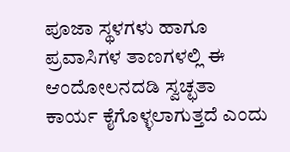ಪೂಜಾ ಸ್ಥಳಗಳು ಹಾಗೂ ಪ್ರವಾಸಿಗಳ ತಾಣಗಳಲ್ಲಿ ಈ ಆಂದೋಲನದಡಿ ಸ್ವಚ್ಛತಾ ಕಾರ್ಯ ಕೈಗೊಳ್ಳಲಾಗುತ್ತದೆ ಎಂದು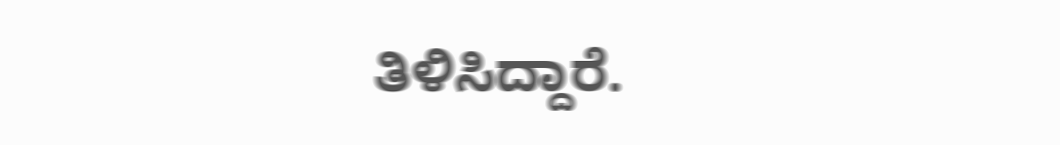ತಿಳಿಸಿದ್ದಾರೆ.